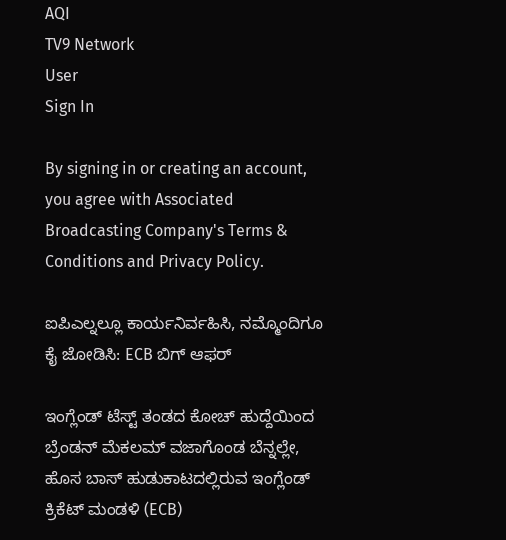AQI
TV9 Network
User
Sign In

By signing in or creating an account, you agree with Associated Broadcasting Company's Terms & Conditions and Privacy Policy.

ಐಪಿಎಲ್ನಲ್ಲೂ ಕಾರ್ಯನಿರ್ವಹಿಸಿ, ನಮ್ಮೊಂದಿಗೂ ಕೈ ಜೋಡಿಸಿ: ECB ಬಿಗ್ ಆಫರ್

ಇಂಗ್ಲೆಂಡ್ ಟೆಸ್ಟ್ ತಂಡದ ಕೋಚ್ ಹುದ್ದೆಯಿಂದ ಬ್ರೆಂಡನ್ ಮೆಕಲಮ್ ವಜಾಗೊಂಡ ಬೆನ್ನಲ್ಲೇ, ಹೊಸ ಬಾಸ್ ಹುಡುಕಾಟದಲ್ಲಿರುವ ಇಂಗ್ಲೆಂಡ್ ಕ್ರಿಕೆಟ್ ಮಂಡಳಿ (ECB)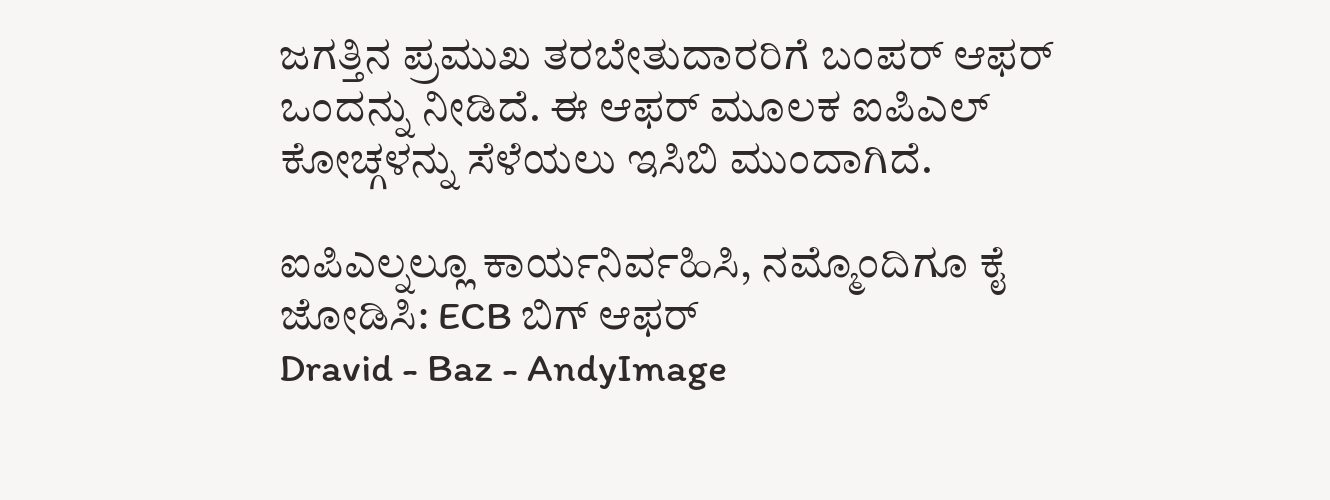ಜಗತ್ತಿನ ಪ್ರಮುಖ ತರಬೇತುದಾರರಿಗೆ ಬಂಪರ್ ಆಫರ್ ಒಂದನ್ನು ನೀಡಿದೆ. ಈ ಆಫರ್ ಮೂಲಕ ಐಪಿಎಲ್ ಕೋಚ್ಗಳನ್ನು ಸೆಳೆಯಲು ಇಸಿಬಿ ಮುಂದಾಗಿದೆ.

ಐಪಿಎಲ್ನಲ್ಲೂ ಕಾರ್ಯನಿರ್ವಹಿಸಿ, ನಮ್ಮೊಂದಿಗೂ ಕೈ ಜೋಡಿಸಿ: ECB ಬಿಗ್ ಆಫರ್
Dravid - Baz - AndyImage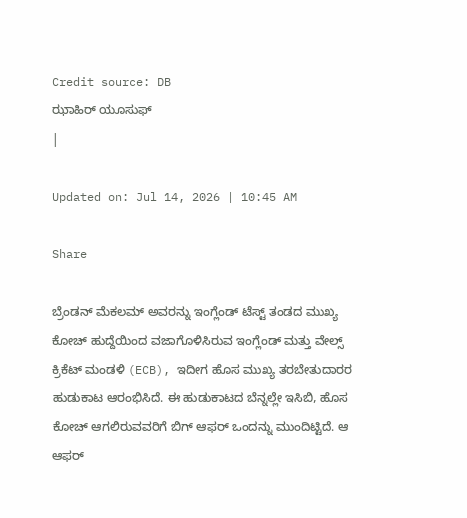Credit source: DB
ಝಾಹಿರ್ ಯೂಸುಫ್
|

Updated on: Jul 14, 2026 | 10:45 AM

Share

ಬ್ರೆಂಡನ್ ಮೆಕಲಮ್ ಅವರನ್ನು ಇಂಗ್ಲೆಂಡ್ ಟೆಸ್ಟ್ ತಂಡದ ಮುಖ್ಯ ಕೋಚ್ ಹುದ್ದೆಯಿಂದ ವಜಾಗೊಳಿಸಿರುವ ಇಂಗ್ಲೆಂಡ್ ಮತ್ತು ವೇಲ್ಸ್ ಕ್ರಿಕೆಟ್ ಮಂಡಳಿ (ECB), ಇದೀಗ ಹೊಸ ಮುಖ್ಯ ತರಬೇತುದಾರರ ಹುಡುಕಾಟ ಆರಂಭಿಸಿದೆ. ಈ ಹುಡುಕಾಟದ ಬೆನ್ನಲ್ಲೇ ಇಸಿಬಿ, ಹೊಸ ಕೋಚ್ ಆಗಲಿರುವವರಿಗೆ ಬಿಗ್ ಆಫರ್ ಒಂದನ್ನು ಮುಂದಿಟ್ಟಿದೆ. ಆ ಆಫರ್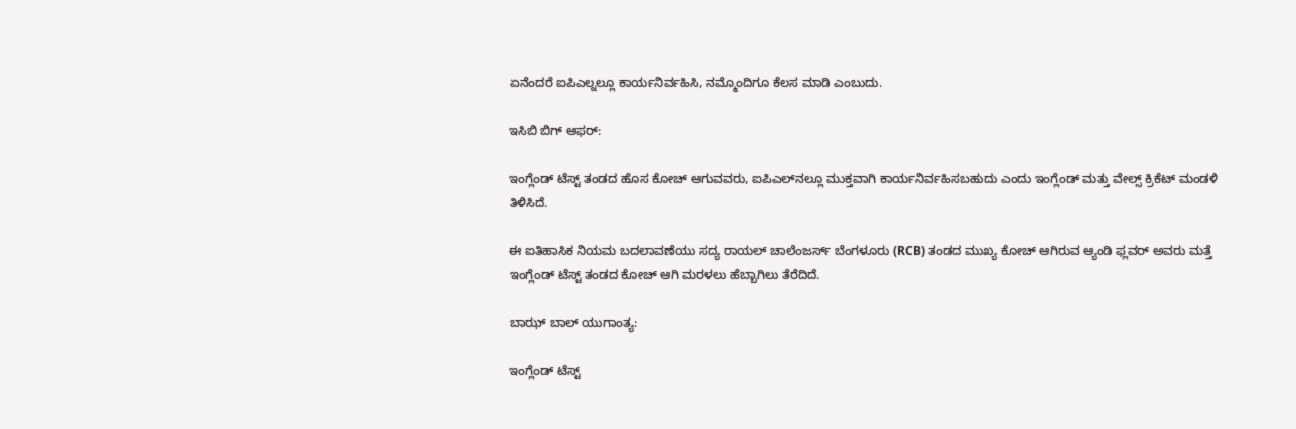ಏನೆಂದರೆ ಐಪಿಎಲ್ನಲ್ಲೂ ಕಾರ್ಯನಿರ್ವಹಿಸಿ, ನಮ್ಮೊಂದಿಗೂ ಕೆಲಸ ಮಾಡಿ ಎಂಬುದು.

ಇಸಿಬಿ ಬಿಗ್ ಆಫರ್:

ಇಂಗ್ಲೆಂಡ್ ಟೆಸ್ಟ್ ತಂಡದ ಹೊಸ ಕೋಚ್ ಆಗುವವರು, ಐಪಿಎಲ್‌ನಲ್ಲೂ ಮುಕ್ತವಾಗಿ ಕಾರ್ಯನಿರ್ವಹಿಸಬಹುದು ಎಂದು ಇಂಗ್ಲೆಂಡ್ ಮತ್ತು ವೇಲ್ಸ್ ಕ್ರಿಕೆಟ್ ಮಂಡಳಿ ತಿಳಿಸಿದೆ.

ಈ ಐತಿಹಾಸಿಕ ನಿಯಮ ಬದಲಾವಣೆಯು ಸದ್ಯ ರಾಯಲ್ ಚಾಲೆಂಜರ್ಸ್ ಬೆಂಗಳೂರು (RCB) ತಂಡದ ಮುಖ್ಯ ಕೋಚ್ ಆಗಿರುವ ಆ್ಯಂಡಿ ಫ್ಲವರ್ ಅವರು ಮತ್ತೆ ಇಂಗ್ಲೆಂಡ್ ಟೆಸ್ಟ್ ತಂಡದ ಕೋಚ್ ಆಗಿ ಮರಳಲು ಹೆಬ್ಬಾಗಿಲು ತೆರೆದಿದೆ.

ಬಾಝ್ ಬಾಲ್ ಯುಗಾಂತ್ಯ:

ಇಂಗ್ಲೆಂಡ್ ಟೆಸ್ಟ್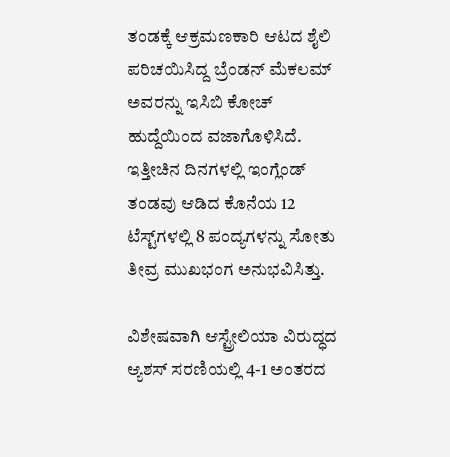ತಂಡಕ್ಕೆ ಆಕ್ರಮಣಕಾರಿ ಆಟದ ಶೈಲಿ ಪರಿಚಯಿಸಿದ್ದ ಬ್ರೆಂಡನ್ ಮೆಕಲಮ್ ಅವರನ್ನು ಇಸಿಬಿ ಕೋಚ್ ಹುದ್ದೆಯಿಂದ ವಜಾಗೊಳಿಸಿದೆ. ಇತ್ತೀಚಿನ ದಿನಗಳಲ್ಲಿ ಇಂಗ್ಲೆಂಡ್ ತಂಡವು ಆಡಿದ ಕೊನೆಯ 12 ಟೆಸ್ಟ್‌ಗಳಲ್ಲಿ 8 ಪಂದ್ಯಗಳನ್ನು ಸೋತು ತೀವ್ರ ಮುಖಭಂಗ ಅನುಭವಿಸಿತ್ತು.

ವಿಶೇಷವಾಗಿ ಆಸ್ಟ್ರೇಲಿಯಾ ವಿರುದ್ಧದ ಆ್ಯಶಸ್ ಸರಣಿಯಲ್ಲಿ 4-1 ಅಂತರದ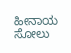ಹೀನಾಯ ಸೋಲು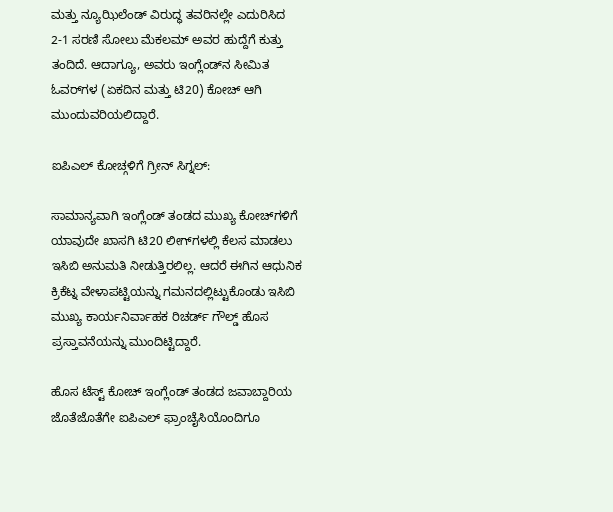ಮತ್ತು ನ್ಯೂಝಿಲೆಂಡ್ ವಿರುದ್ಧ ತವರಿನಲ್ಲೇ ಎದುರಿಸಿದ 2-1 ಸರಣಿ ಸೋಲು ಮೆಕಲಮ್ ಅವರ ಹುದ್ದೆಗೆ ಕುತ್ತು ತಂದಿದೆ. ಆದಾಗ್ಯೂ, ಅವರು ಇಂಗ್ಲೆಂಡ್‌ನ ಸೀಮಿತ ಓವರ್‌ಗಳ (ಏಕದಿನ ಮತ್ತು ಟಿ20) ಕೋಚ್ ಆಗಿ ಮುಂದುವರಿಯಲಿದ್ದಾರೆ.

ಐಪಿಎಲ್ ಕೋಚ್ಗಳಿಗೆ ಗ್ರೀನ್ ಸಿಗ್ನಲ್:

ಸಾಮಾನ್ಯವಾಗಿ ಇಂಗ್ಲೆಂಡ್ ತಂಡದ ಮುಖ್ಯ ಕೋಚ್‌ಗಳಿಗೆ ಯಾವುದೇ ಖಾಸಗಿ ಟಿ20 ಲೀಗ್‌ಗಳಲ್ಲಿ ಕೆಲಸ ಮಾಡಲು ಇಸಿಬಿ ಅನುಮತಿ ನೀಡುತ್ತಿರಲಿಲ್ಲ. ಆದರೆ ಈಗಿನ ಆಧುನಿಕ ಕ್ರಿಕೆಟ್ನ ವೇಳಾಪಟ್ಟಿಯನ್ನು ಗಮನದಲ್ಲಿಟ್ಟುಕೊಂಡು ಇಸಿಬಿ ಮುಖ್ಯ ಕಾರ್ಯನಿರ್ವಾಹಕ ರಿಚರ್ಡ್ ಗೌಲ್ಡ್ ಹೊಸ ಪ್ರಸ್ತಾವನೆಯನ್ನು ಮುಂದಿಟ್ಟಿದ್ದಾರೆ.

ಹೊಸ ಟೆಸ್ಟ್ ಕೋಚ್ ಇಂಗ್ಲೆಂಡ್ ತಂಡದ ಜವಾಬ್ದಾರಿಯ ಜೊತೆಜೊತೆಗೇ ಐಪಿಎಲ್ ಫ್ರಾಂಚೈಸಿಯೊಂದಿಗೂ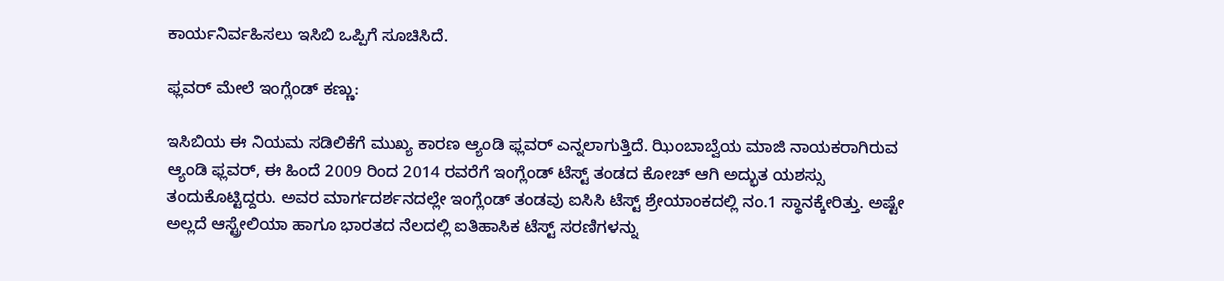ಕಾರ್ಯನಿರ್ವಹಿಸಲು ಇಸಿಬಿ ಒಪ್ಪಿಗೆ ಸೂಚಿಸಿದೆ.

ಫ್ಲವರ್ ಮೇಲೆ ಇಂಗ್ಲೆಂಡ್ ಕಣ್ಣು:

ಇಸಿಬಿಯ ಈ ನಿಯಮ ಸಡಿಲಿಕೆಗೆ ಮುಖ್ಯ ಕಾರಣ ಆ್ಯಂಡಿ ಫ್ಲವರ್ ಎನ್ನಲಾಗುತ್ತಿದೆ. ಝಿಂಬಾಬ್ವೆಯ ಮಾಜಿ ನಾಯಕರಾಗಿರುವ ಆ್ಯಂಡಿ ಫ್ಲವರ್, ಈ ಹಿಂದೆ 2009 ರಿಂದ 2014 ರವರೆಗೆ ಇಂಗ್ಲೆಂಡ್ ಟೆಸ್ಟ್ ತಂಡದ ಕೋಚ್ ಆಗಿ ಅದ್ಭುತ ಯಶಸ್ಸು ತಂದುಕೊಟ್ಟಿದ್ದರು. ಅವರ ಮಾರ್ಗದರ್ಶನದಲ್ಲೇ ಇಂಗ್ಲೆಂಡ್ ತಂಡವು ಐಸಿಸಿ ಟೆಸ್ಟ್ ಶ್ರೇಯಾಂಕದಲ್ಲಿ ನಂ.1 ಸ್ಥಾನಕ್ಕೇರಿತ್ತು. ಅಷ್ಟೇ ಅಲ್ಲದೆ ಆಸ್ಟ್ರೇಲಿಯಾ ಹಾಗೂ ಭಾರತದ ನೆಲದಲ್ಲಿ ಐತಿಹಾಸಿಕ ಟೆಸ್ಟ್ ಸರಣಿಗಳನ್ನು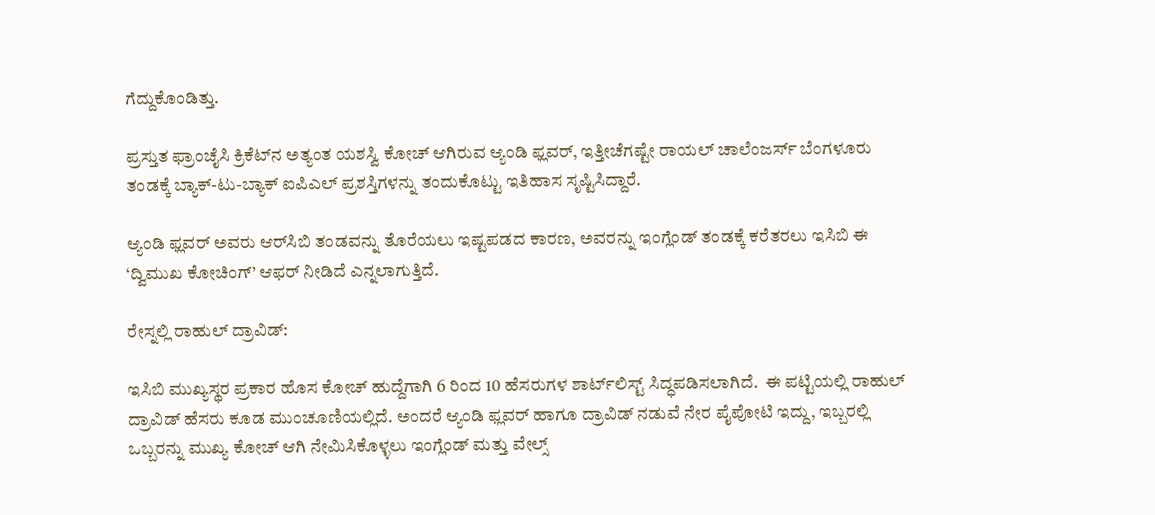ಗೆದ್ದುಕೊಂಡಿತ್ತು.

ಪ್ರಸ್ತುತ ಫ್ರಾಂಚೈಸಿ ಕ್ರಿಕೆಟ್‌ನ ಅತ್ಯಂತ ಯಶಸ್ವಿ ಕೋಚ್ ಆಗಿರುವ ಆ್ಯಂಡಿ ಫ್ಲವರ್, ಇತ್ತೀಚೆಗಷ್ಟೇ ರಾಯಲ್ ಚಾಲೆಂಜರ್ಸ್ ಬೆಂಗಳೂರು ತಂಡಕ್ಕೆ ಬ್ಯಾಕ್-ಟು-ಬ್ಯಾಕ್ ಐಪಿಎಲ್ ಪ್ರಶಸ್ತಿಗಳನ್ನು ತಂದುಕೊಟ್ಟು ಇತಿಹಾಸ ಸೃಷ್ಟಿಸಿದ್ದಾರೆ.

ಆ್ಯಂಡಿ ಫ್ಲವರ್ ಅವರು ಆರ್‌ಸಿಬಿ ತಂಡವನ್ನು ತೊರೆಯಲು ಇಷ್ಟಪಡದ ಕಾರಣ, ಅವರನ್ನು ಇಂಗ್ಲೆಂಡ್ ತಂಡಕ್ಕೆ ಕರೆತರಲು ಇಸಿಬಿ ಈ ‘ದ್ವಿಮುಖ ಕೋಚಿಂಗ್’ ಆಫರ್ ನೀಡಿದೆ ಎನ್ನಲಾಗುತ್ತಿದೆ.

ರೇಸ್ನಲ್ಲಿ ರಾಹುಲ್ ದ್ರಾವಿಡ್:

ಇಸಿಬಿ ಮುಖ್ಯಸ್ಥರ ಪ್ರಕಾರ ಹೊಸ ಕೋಚ್ ಹುದ್ದೆಗಾಗಿ 6 ರಿಂದ 10 ಹೆಸರುಗಳ ಶಾರ್ಟ್‌ಲಿಸ್ಟ್ ಸಿದ್ಧಪಡಿಸಲಾಗಿದೆ.  ಈ ಪಟ್ಟಿಯಲ್ಲಿ ರಾಹುಲ್ ದ್ರಾವಿಡ್ ಹೆಸರು ಕೂಡ ಮುಂಚೂಣಿಯಲ್ಲಿದೆ. ಅಂದರೆ ಆ್ಯಂಡಿ ಫ್ಲವರ್ ಹಾಗೂ ದ್ರಾವಿಡ್ ನಡುವೆ ನೇರ ಪೈಪೋಟಿ ಇದ್ದು, ಇಬ್ಬರಲ್ಲಿ ಒಬ್ಬರನ್ನು ಮುಖ್ಯ ಕೋಚ್ ಆಗಿ ನೇಮಿಸಿಕೊಳ್ಳಲು ಇಂಗ್ಲೆಂಡ್ ಮತ್ತು ವೇಲ್ಸ್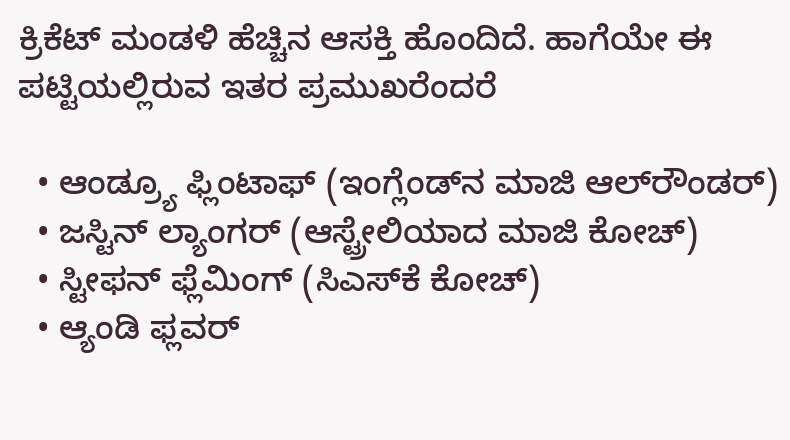ಕ್ರಿಕೆಟ್ ಮಂಡಳಿ ಹೆಚ್ಚಿನ ಆಸಕ್ತಿ ಹೊಂದಿದೆ. ಹಾಗೆಯೇ ಈ ಪಟ್ಟಿಯಲ್ಲಿರುವ ಇತರ ಪ್ರಮುಖರೆಂದರೆ

  • ಆಂಡ್ರ್ಯೂ ಫ್ಲಿಂಟಾಫ್ (ಇಂಗ್ಲೆಂಡ್‌ನ ಮಾಜಿ ಆಲ್‌ರೌಂಡರ್)
  • ಜಸ್ಟಿನ್ ಲ್ಯಾಂಗರ್ (ಆಸ್ಟ್ರೇಲಿಯಾದ ಮಾಜಿ ಕೋಚ್)
  • ಸ್ಟೀಫನ್ ಫ್ಲೆಮಿಂಗ್ (ಸಿಎಸ್‌ಕೆ ಕೋಚ್)
  • ಆ್ಯಂಡಿ ಫ್ಲವರ್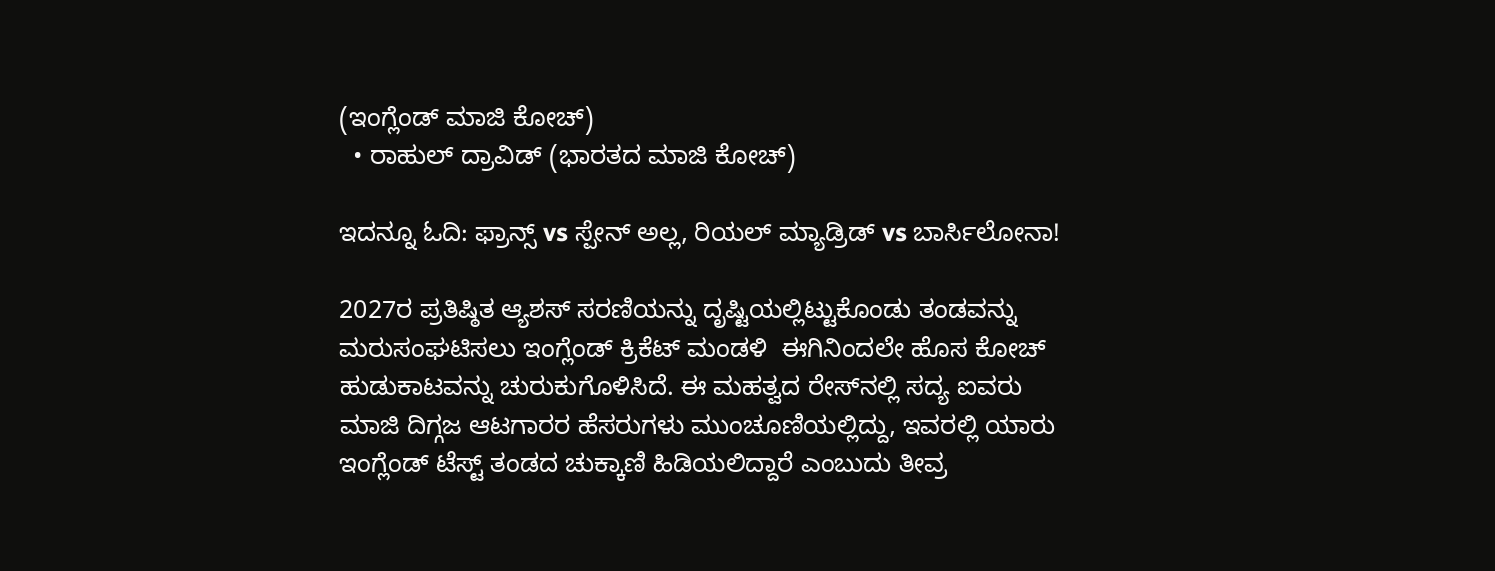(ಇಂಗ್ಲೆಂಡ್ ಮಾಜಿ ಕೋಚ್)
  • ರಾಹುಲ್ ದ್ರಾವಿಡ್ (ಭಾರತದ ಮಾಜಿ ಕೋಚ್)

ಇದನ್ನೂ ಓದಿ: ಫ್ರಾನ್ಸ್ vs ಸ್ಪೇನ್ ಅಲ್ಲ, ರಿಯಲ್ ಮ್ಯಾಡ್ರಿಡ್ vs ಬಾರ್ಸಿಲೋನಾ!

2027ರ ಪ್ರತಿಷ್ಠಿತ ಆ್ಯಶಸ್ ಸರಣಿಯನ್ನು ದೃಷ್ಟಿಯಲ್ಲಿಟ್ಟುಕೊಂಡು ತಂಡವನ್ನು ಮರುಸಂಘಟಿಸಲು ಇಂಗ್ಲೆಂಡ್ ಕ್ರಿಕೆಟ್ ಮಂಡಳಿ  ಈಗಿನಿಂದಲೇ ಹೊಸ ಕೋಚ್ ಹುಡುಕಾಟವನ್ನು ಚುರುಕುಗೊಳಿಸಿದೆ. ಈ ಮಹತ್ವದ ರೇಸ್‌ನಲ್ಲಿ ಸದ್ಯ ಐವರು ಮಾಜಿ ದಿಗ್ಗಜ ಆಟಗಾರರ ಹೆಸರುಗಳು ಮುಂಚೂಣಿಯಲ್ಲಿದ್ದು, ಇವರಲ್ಲಿ ಯಾರು ಇಂಗ್ಲೆಂಡ್ ಟೆಸ್ಟ್ ತಂಡದ ಚುಕ್ಕಾಣಿ ಹಿಡಿಯಲಿದ್ದಾರೆ ಎಂಬುದು ತೀವ್ರ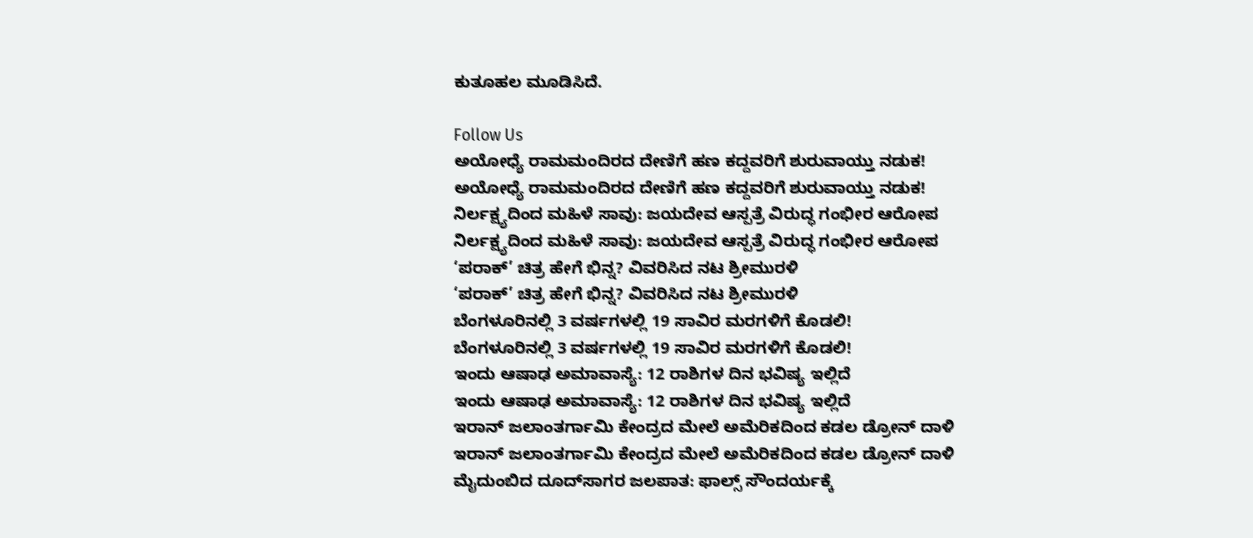ಕುತೂಹಲ ಮೂಡಿಸಿದೆ.

Follow Us
ಅಯೋಧ್ಯೆ ರಾಮಮಂದಿರದ ದೇಣಿಗೆ ಹಣ ಕದ್ದವರಿಗೆ ಶುರುವಾಯ್ತು ನಡುಕ!
ಅಯೋಧ್ಯೆ ರಾಮಮಂದಿರದ ದೇಣಿಗೆ ಹಣ ಕದ್ದವರಿಗೆ ಶುರುವಾಯ್ತು ನಡುಕ!
ನಿರ್ಲಕ್ಷ್ಯದಿಂದ ಮಹಿಳೆ ಸಾವು: ಜಯದೇವ ಆಸ್ಪತ್ರೆ ವಿರುದ್ಧ ಗಂಭೀರ ಆರೋಪ
ನಿರ್ಲಕ್ಷ್ಯದಿಂದ ಮಹಿಳೆ ಸಾವು: ಜಯದೇವ ಆಸ್ಪತ್ರೆ ವಿರುದ್ಧ ಗಂಭೀರ ಆರೋಪ
‘ಪರಾಕ್’ ಚಿತ್ರ ಹೇಗೆ ಭಿನ್ನ? ವಿವರಿಸಿದ ನಟ ಶ್ರೀಮುರಳಿ
‘ಪರಾಕ್’ ಚಿತ್ರ ಹೇಗೆ ಭಿನ್ನ? ವಿವರಿಸಿದ ನಟ ಶ್ರೀಮುರಳಿ
ಬೆಂಗಳೂರಿನಲ್ಲಿ 3 ವರ್ಷಗಳಲ್ಲಿ 19 ಸಾವಿರ ಮರಗಳಿಗೆ ಕೊಡಲಿ!
ಬೆಂಗಳೂರಿನಲ್ಲಿ 3 ವರ್ಷಗಳಲ್ಲಿ 19 ಸಾವಿರ ಮರಗಳಿಗೆ ಕೊಡಲಿ!
ಇಂದು ಆಷಾಢ ಅಮಾವಾಸ್ಯೆ: 12 ರಾಶಿಗಳ ದಿನ ಭವಿಷ್ಯ ಇಲ್ಲಿದೆ
ಇಂದು ಆಷಾಢ ಅಮಾವಾಸ್ಯೆ: 12 ರಾಶಿಗಳ ದಿನ ಭವಿಷ್ಯ ಇಲ್ಲಿದೆ
ಇರಾನ್ ಜಲಾಂತರ್ಗಾಮಿ ಕೇಂದ್ರದ ಮೇಲೆ ಅಮೆರಿಕದಿಂದ ಕಡಲ ಡ್ರೋನ್ ದಾಳಿ
ಇರಾನ್ ಜಲಾಂತರ್ಗಾಮಿ ಕೇಂದ್ರದ ಮೇಲೆ ಅಮೆರಿಕದಿಂದ ಕಡಲ ಡ್ರೋನ್ ದಾಳಿ
ಮೈದುಂಬಿದ ದೂದ್‌ಸಾಗರ ಜಲಪಾತ: ಫಾಲ್ಸ್ ಸೌಂದರ್ಯಕ್ಕೆ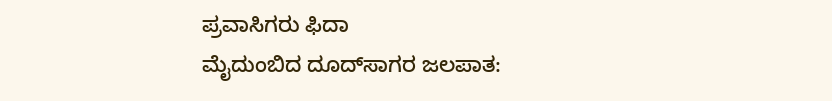ಪ್ರವಾಸಿಗರು ಫಿದಾ
ಮೈದುಂಬಿದ ದೂದ್‌ಸಾಗರ ಜಲಪಾತ: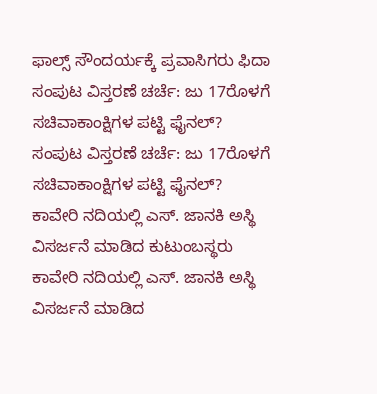ಫಾಲ್ಸ್ ಸೌಂದರ್ಯಕ್ಕೆ ಪ್ರವಾಸಿಗರು ಫಿದಾ
ಸಂಪುಟ ವಿಸ್ತರಣೆ ಚರ್ಚೆ: ಜು 17ರೊಳಗೆ ಸಚಿವಾಕಾಂಕ್ಷಿಗಳ ಪಟ್ಟಿ ಫೈನಲ್?
ಸಂಪುಟ ವಿಸ್ತರಣೆ ಚರ್ಚೆ: ಜು 17ರೊಳಗೆ ಸಚಿವಾಕಾಂಕ್ಷಿಗಳ ಪಟ್ಟಿ ಫೈನಲ್?
ಕಾವೇರಿ ನದಿಯಲ್ಲಿ ಎಸ್. ಜಾನಕಿ ಅಸ್ಥಿ ವಿಸರ್ಜನೆ ಮಾಡಿದ ಕುಟುಂಬಸ್ಥರು
ಕಾವೇರಿ ನದಿಯಲ್ಲಿ ಎಸ್. ಜಾನಕಿ ಅಸ್ಥಿ ವಿಸರ್ಜನೆ ಮಾಡಿದ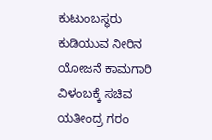ಕುಟುಂಬಸ್ಥರು
ಕುಡಿಯುವ ನೀರಿನ ಯೋಜನೆ ಕಾಮಗಾರಿ ವಿಳಂಬಕ್ಕೆ ಸಚಿವ ಯತೀಂದ್ರ ಗರಂ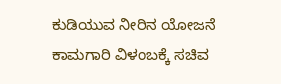ಕುಡಿಯುವ ನೀರಿನ ಯೋಜನೆ ಕಾಮಗಾರಿ ವಿಳಂಬಕ್ಕೆ ಸಚಿವ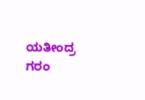ಯತೀಂದ್ರ ಗರಂ